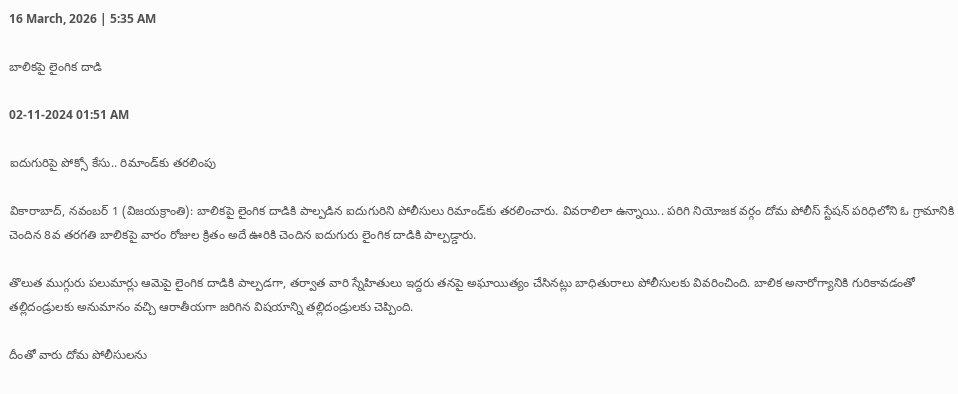16 March, 2026 | 5:35 AM

బాలికపై లైంగిక దాడి

02-11-2024 01:51 AM

ఐదుగురిపై పోక్సో కేసు.. రిమాండ్‌కు తరలింపు

వికారాబాద్, నవంబర్ 1 (విజయక్రాంతి): బాలికపై లైంగిక దాడికి పాల్పడిన ఐదుగురిని పోలీసులు రిమాండ్‌కు తరలించారు. వివరాలిలా ఉన్నాయి.. పరిగి నియోజక వర్గం దోమ పోలీస్ స్టేషన్ పరిధిలోని ఓ గ్రామానికి చెందిన 8వ తరగతి బాలికపై వారం రోజుల క్రితం అదే ఊరికి చెందిన ఐదుగురు లైంగిక దాడికి పాల్పడ్డారు.

తొలుత ముగ్గురు పలుమార్లు ఆమెపై లైంగిక దాడికి పాల్పడగా, తర్వాత వారి స్నేహితులు ఇద్దరు తనపై అఘాయిత్యం చేసినట్లు బాధితురాలు పోలీసులకు వివరించింది. బాలిక అనారోగ్యానికి గురికావడంతో తల్లిదండ్రులకు అనుమానం వచ్చి ఆరాతీయగా జరిగిన విషయాన్ని తల్లిదండ్రులకు చెప్పింది.

దీంతో వారు దోమ పోలీసులను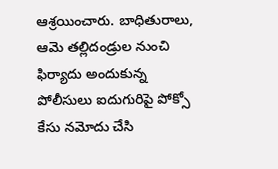ఆశ్రయించారు. బాధితురాలు, ఆమె తల్లిదండ్రుల నుంచి ఫిర్యాదు అందుకున్న పోలీసులు ఐదుగురిపై పోక్సో కేసు నమోదు చేసి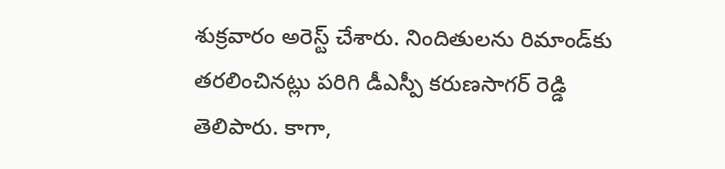శుక్రవారం అరెస్ట్ చేశారు. నిందితులను రిమాండ్‌కు తరలించినట్లు పరిగి డీఎస్పీ కరుణసాగర్ రెడ్డి తెలిపారు. కాగా,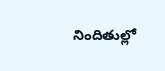నిందితుల్లో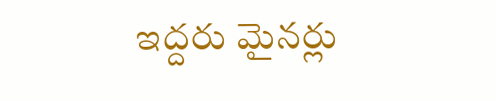ఇద్దరు మైనర్లు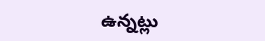ఉన్నట్లు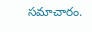సమాచారం.